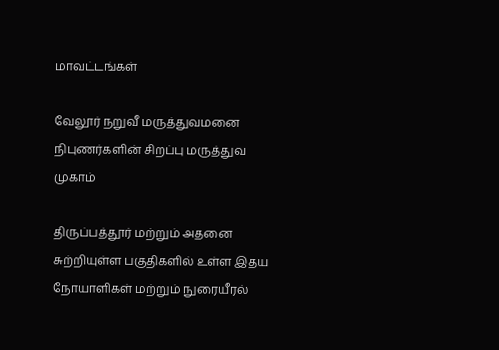மாவட்டங்கள்

வேலூர் நறுவீ மருத்துவமனை நிபுணர்களின் சிறப்பு மருத்துவ முகாம்

திருப்பத்தூர் மற்றும் அதனை சுற்றியுள்ள பகுதிகளில் உள்ள இதய நோயாளிகள் மற்றும் நுரையீரல்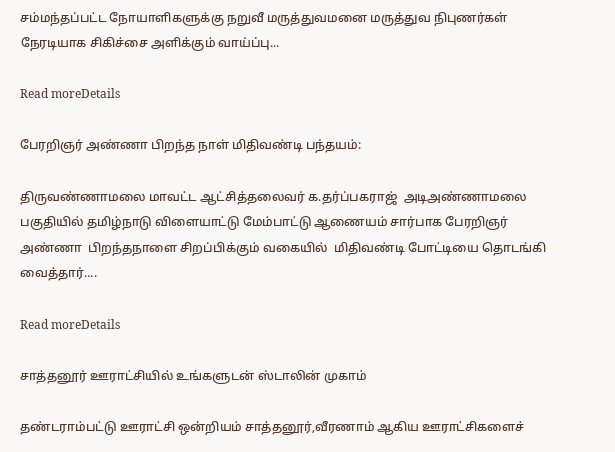சம்மந்தப்பட்ட நோயாளிகளுக்கு நறுவீ மருத்துவமனை மருத்துவ நிபுணர்கள் நேரடியாக சிகிச்சை அளிக்கும் வாய்ப்பு...

Read moreDetails

பேரறிஞர் அண்ணா பிறந்த நாள் மிதிவண்டி பந்தயம்:

திருவண்ணாமலை மாவட்ட ஆட்சித்தலைவர் க.தர்ப்பகராஜ்  அடிஅண்ணாமலை பகுதியில் தமிழ்நாடு விளையாட்டு மேம்பாட்டு ஆணையம் சார்பாக பேரறிஞர் அண்ணா  பிறந்தநாளை சிறப்பிக்கும் வகையில்  மிதிவண்டி போட்டியை தொடங்கி வைத்தார்....

Read moreDetails

சாத்தனூர் ஊராட்சியில் உங்களுடன் ஸ்டாலின் முகாம்

தண்டராம்பட்டு ஊராட்சி ஒன்றியம் சாத்தனூர்,வீரணாம் ஆகிய ஊராட்சிகளைச்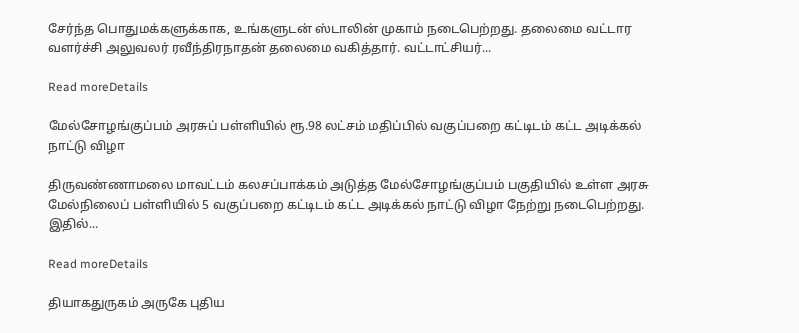சேர்ந்த பொதுமக்களுக்காக, உங்களுடன் ஸ்டாலின் முகாம் நடைபெற்றது. தலைமை வட்டார வளர்ச்சி அலுவலர் ரவீந்திரநாதன் தலைமை வகித்தார். வட்டாட்சியர்...

Read moreDetails

மேல்சோழங்குப்பம் அரசுப் பள்ளியில் ரூ.98 லட்சம் மதிப்பில் வகுப்பறை கட்டிடம் கட்ட அடிக்கல் நாட்டு விழா

திருவண்ணாமலை மாவட்டம் கலசப்பாக்கம் அடுத்த மேல்சோழங்குப்பம் பகுதியில் உள்ள அரசு மேல்நிலைப் பள்ளியில் 5 வகுப்பறை கட்டிடம் கட்ட அடிக்கல் நாட்டு விழா நேற்று நடைபெற்றது. இதில்...

Read moreDetails

தியாகதுருகம் அருகே புதிய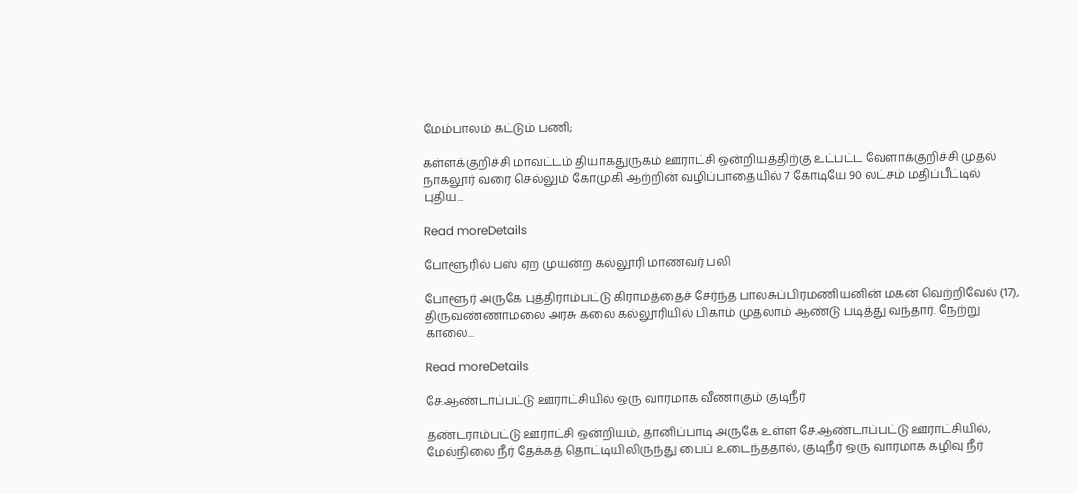மேம்பாலம் கட்டும் பணி;

கள்ளக்குறிச்சி மாவட்டம் தியாகதுருகம் ஊராட்சி ஒன்றியத்திற்கு உட்பட்ட வேளாக்குறிச்சி முதல் நாகலூர் வரை செல்லும் கோமுகி ஆற்றின் வழிப்பாதையில் 7 கோடியே 90 லட்சம் மதிப்பீட்டில் புதிய...

Read moreDetails

போளூரில் பஸ் ஏற முயன்ற கல்லூரி மாணவர் பலி

போளூர் அருகே புத்திராம்பட்டு கிராமத்தைச் சேர்ந்த பாலசுப்பிரமணியனின் மகன் வெற்றிவேல் (17), திருவண்ணாமலை அரசு கலை கல்லூரியில் பிகாம் முதலாம் ஆண்டு படித்து வந்தார். நேற்று காலை...

Read moreDetails

சே.ஆண்டாப்பட்டு ஊராட்சியில் ஒரு வாரமாக வீணாகும் குடிநீர்

தண்டராம்பட்டு ஊராட்சி ஒன்றியம், தானிப்பாடி அருகே உள்ள சே.ஆண்டாப்பட்டு ஊராட்சியில், மேல்நிலை நீர் தேக்கத் தொட்டியிலிருந்து பைப் உடைந்ததால், குடிநீர் ஒரு வாரமாக கழிவு நீர்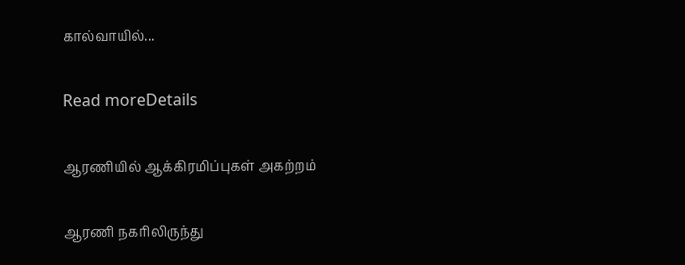கால்வாயில்...

Read moreDetails

ஆரணியில் ஆக்கிரமிப்புகள் அகற்றம்

ஆரணி நகரிலிருந்து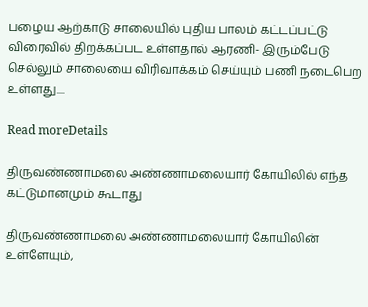பழைய ஆற்காடு சாலையில் புதிய பாலம் கட்டப்பட்டு விரைவில் திறக்கப்பட உள்ளதால் ஆரணி- இரும்பேடு செல்லும் சாலையை விரிவாக்கம் செய்யும் பணி நடைபெற உள்ளது....

Read moreDetails

திருவண்ணாமலை அண்ணாமலையார் கோயிலில் எந்த கட்டுமானமும் கூடாது

திருவண்ணாமலை அண்ணாமலையார் கோயிலின் உள்ளேயும்,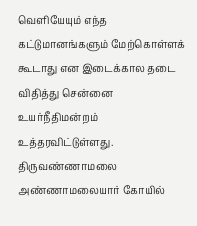வெளியேயும் எந்த கட்டுமானங்களும் மேற்கொள்ளக் கூடாது என இடைக்கால தடை விதித்து சென்னை உயர்நீதிமன்றம் உத்தரவிட்டுள்ளது. திருவண்ணாமலை அண்ணாமலையார் கோயில்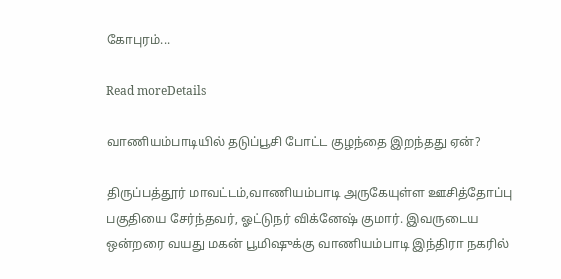கோபுரம்...

Read moreDetails

வாணியம்பாடியில் தடுப்பூசி போட்ட குழந்தை இறந்தது ஏன்?

திருப்பத்தூர் மாவட்டம்,வாணியம்பாடி அருகேயுள்ள ஊசித்தோப்பு பகுதியை சேர்ந்தவர், ஓட்டுநர் விக்னேஷ் குமார். இவருடைய ஒன்றரை வயது மகன் பூமிஷுக்கு வாணியம்பாடி இந்திரா நகரில்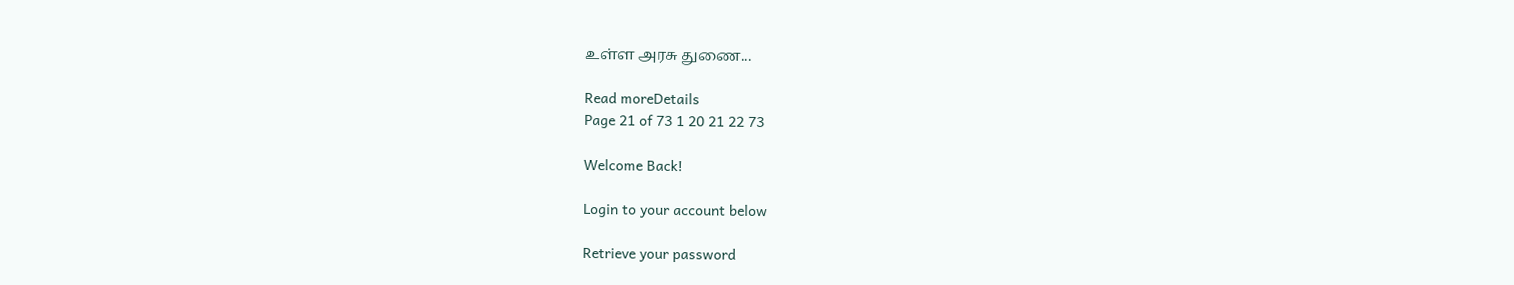உள்ள அரசு துணை...

Read moreDetails
Page 21 of 73 1 20 21 22 73

Welcome Back!

Login to your account below

Retrieve your password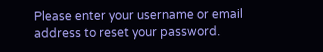Please enter your username or email address to reset your password.